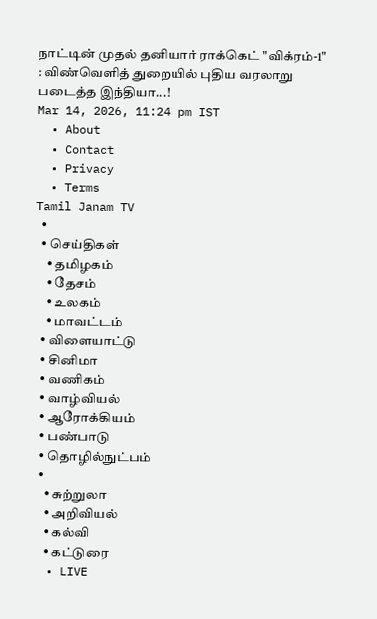நாட்டின் முதல் தனியார் ராக்கெட் "விக்ரம்-1" : விண்வெளித் துறையில் புதிய வரலாறு படைத்த இந்தியா...!
Mar 14, 2026, 11:24 pm IST
  • About
  • Contact
  • Privacy
  • Terms
Tamil Janam TV
  •
  • செய்திகள்
    • தமிழகம்
    • தேசம்
    • உலகம்
    • மாவட்டம்
  • விளையாட்டு
  • சினிமா
  • வணிகம்
  • வாழ்வியல்
  • ஆரோக்கியம்
  • பண்பாடு
  • தொழில்நுட்பம்
  •
    • சுற்றுலா
    • அறிவியல்
    • கல்வி
    • கட்டுரை
  • LIVE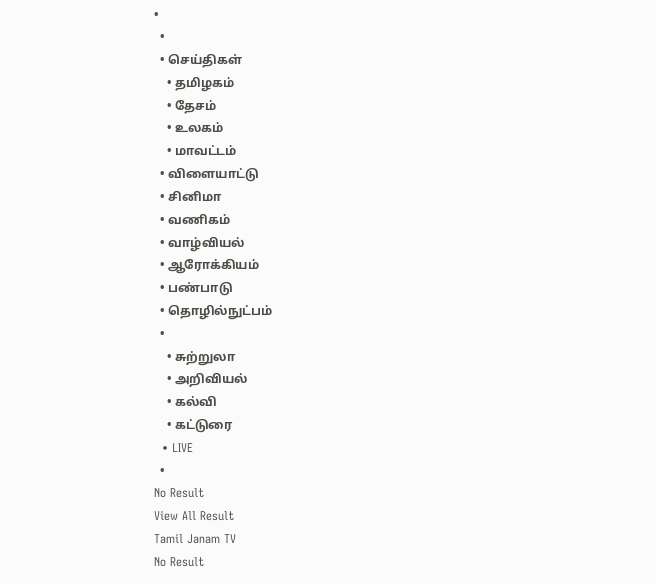•
  •
  • செய்திகள்
    • தமிழகம்
    • தேசம்
    • உலகம்
    • மாவட்டம்
  • விளையாட்டு
  • சினிமா
  • வணிகம்
  • வாழ்வியல்
  • ஆரோக்கியம்
  • பண்பாடு
  • தொழில்நுட்பம்
  •
    • சுற்றுலா
    • அறிவியல்
    • கல்வி
    • கட்டுரை
  • LIVE
  •
No Result
View All Result
Tamil Janam TV
No Result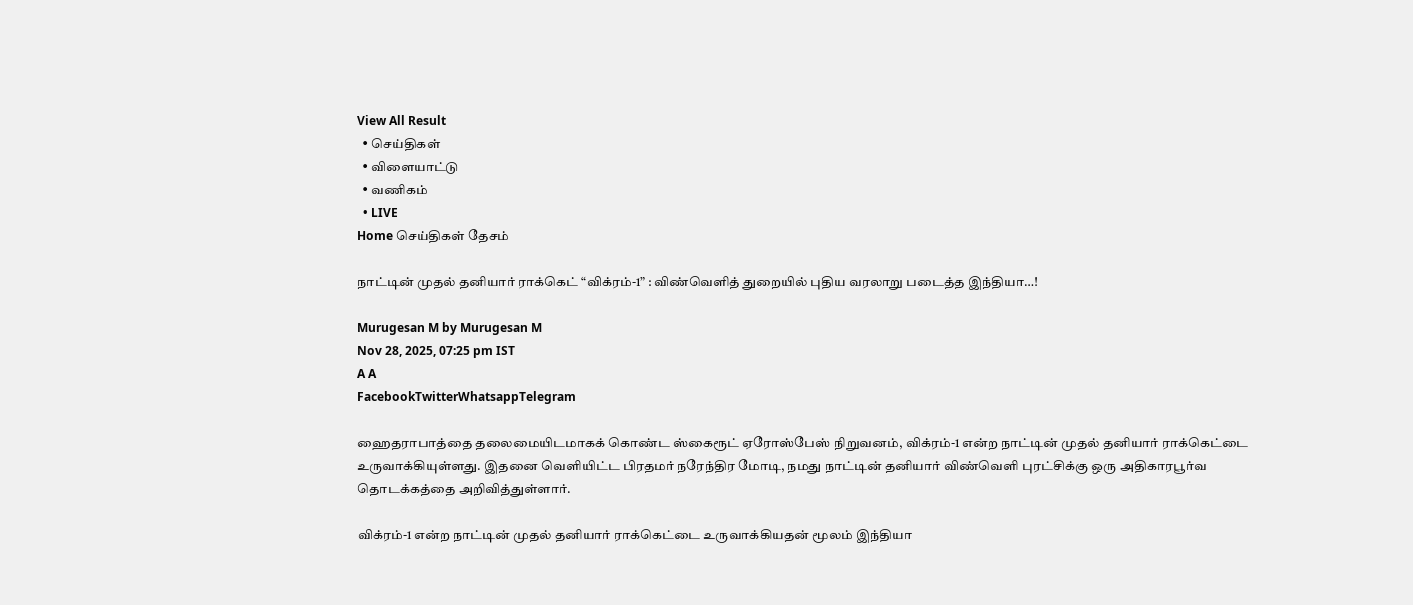View All Result
  • செய்திகள்
  • விளையாட்டு
  • வணிகம்
  • LIVE
Home செய்திகள் தேசம்

நாட்டின் முதல் தனியார் ராக்கெட் “விக்ரம்-1” : விண்வெளித் துறையில் புதிய வரலாறு படைத்த இந்தியா…!

Murugesan M by Murugesan M
Nov 28, 2025, 07:25 pm IST
A A
FacebookTwitterWhatsappTelegram

ஹைதராபாத்தை தலைமையிடமாகக் கொண்ட ஸ்கைரூட் ஏரோஸ்பேஸ் நிறுவனம், விக்ரம்-1 என்ற நாட்டின் முதல் தனியார் ராக்கெட்டை உருவாக்கியுள்ளது. இதனை வெளியிட்ட பிரதமர் நரேந்திர மோடி, நமது நாட்டின் தனியார் விண்வெளி புரட்சிக்கு ஒரு அதிகாரபூர்வ தொடக்கத்தை அறிவித்துள்ளார்.

விக்ரம்-1 என்ற நாட்டின் முதல் தனியார் ராக்கெட்டை உருவாக்கியதன் மூலம் இந்தியா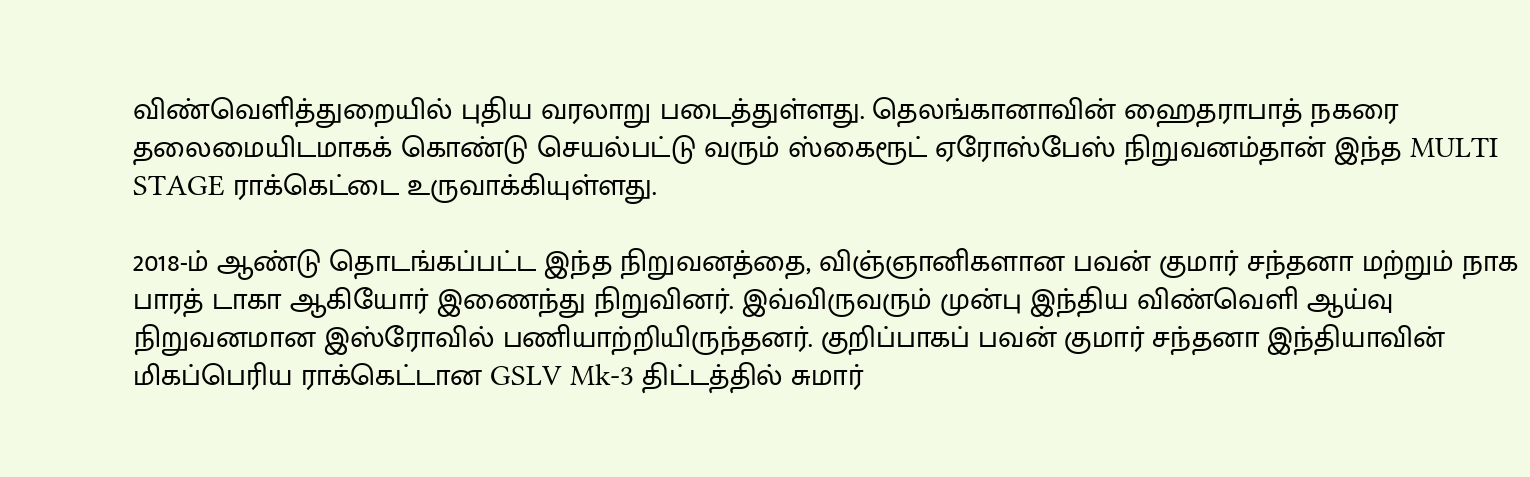விண்வெளித்துறையில் புதிய வரலாறு படைத்துள்ளது. தெலங்கானாவின் ஹைதராபாத் நகரை தலைமையிடமாகக் கொண்டு செயல்பட்டு வரும் ஸ்கைரூட் ஏரோஸ்பேஸ் நிறுவனம்தான் இந்த MULTI STAGE ராக்கெட்டை உருவாக்கியுள்ளது.

2018-ம் ஆண்டு தொடங்கப்பட்ட இந்த நிறுவனத்தை, விஞ்ஞானிகளான பவன் குமார் சந்தனா மற்றும் நாக பாரத் டாகா ஆகியோர் இணைந்து நிறுவினர். இவ்விருவரும் முன்பு இந்திய விண்வெளி ஆய்வு நிறுவனமான இஸ்ரோவில் பணியாற்றியிருந்தனர். குறிப்பாகப் பவன் குமார் சந்தனா இந்தியாவின் மிகப்பெரிய ராக்கெட்டான GSLV Mk-3 திட்டத்தில் சுமார்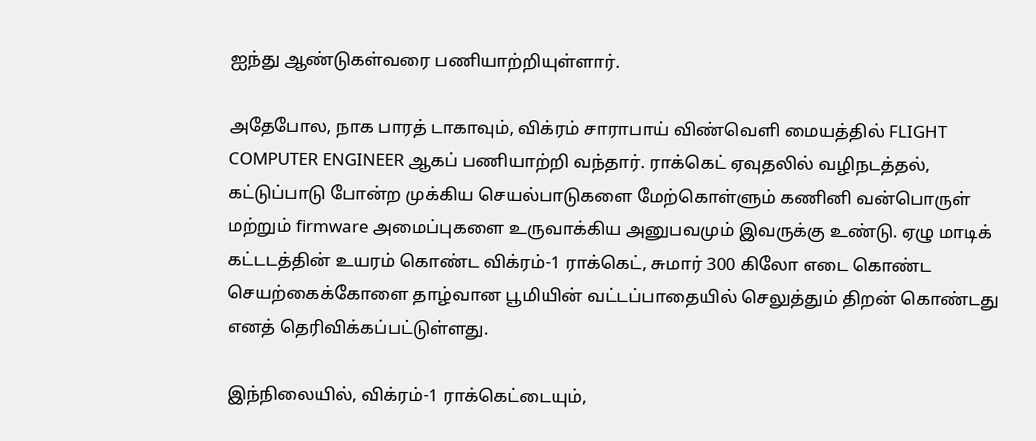ஐந்து ஆண்டுகள்வரை பணியாற்றியுள்ளார்.

அதேபோல, நாக பாரத் டாகாவும், விக்ரம் சாராபாய் விண்வெளி மையத்தில் FLIGHT COMPUTER ENGINEER ஆகப் பணியாற்றி வந்தார். ராக்கெட் ஏவுதலில் வழிநடத்தல், கட்டுப்பாடு போன்ற முக்கிய செயல்பாடுகளை மேற்கொள்ளும் கணினி வன்பொருள் மற்றும் firmware அமைப்புகளை உருவாக்கிய அனுபவமும் இவருக்கு உண்டு. ஏழு மாடிக் கட்டடத்தின் உயரம் கொண்ட விக்ரம்-1 ராக்கெட், சுமார் 300 கிலோ எடை கொண்ட செயற்கைக்கோளை தாழ்வான பூமியின் வட்டப்பாதையில் செலுத்தும் திறன் கொண்டது எனத் தெரிவிக்கப்பட்டுள்ளது.

இந்நிலையில், விக்ரம்-1 ராக்கெட்டையும்,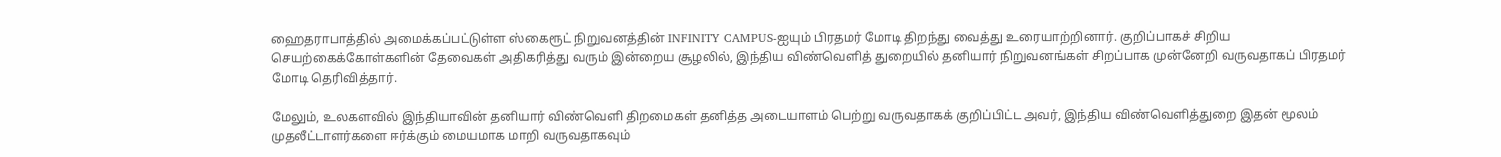ஹைதராபாத்தில் அமைக்கப்பட்டுள்ள ஸ்கைரூட் நிறுவனத்தின் INFINITY CAMPUS-ஐயும் பிரதமர் மோடி திறந்து வைத்து உரையாற்றினார். குறிப்பாகச் சிறிய செயற்கைக்கோள்களின் தேவைகள் அதிகரித்து வரும் இன்றைய சூழலில், இந்திய விண்வெளித் துறையில் தனியார் நிறுவனங்கள் சிறப்பாக முன்னேறி வருவதாகப் பிரதமர் மோடி தெரிவித்தார்.

மேலும், உலகளவில் இந்தியாவின் தனியார் விண்வெளி திறமைகள் தனித்த அடையாளம் பெற்று வருவதாகக் குறிப்பிட்ட அவர், இந்திய விண்வெளித்துறை இதன் மூலம் முதலீட்டாளர்களை ஈர்க்கும் மையமாக மாறி வருவதாகவும்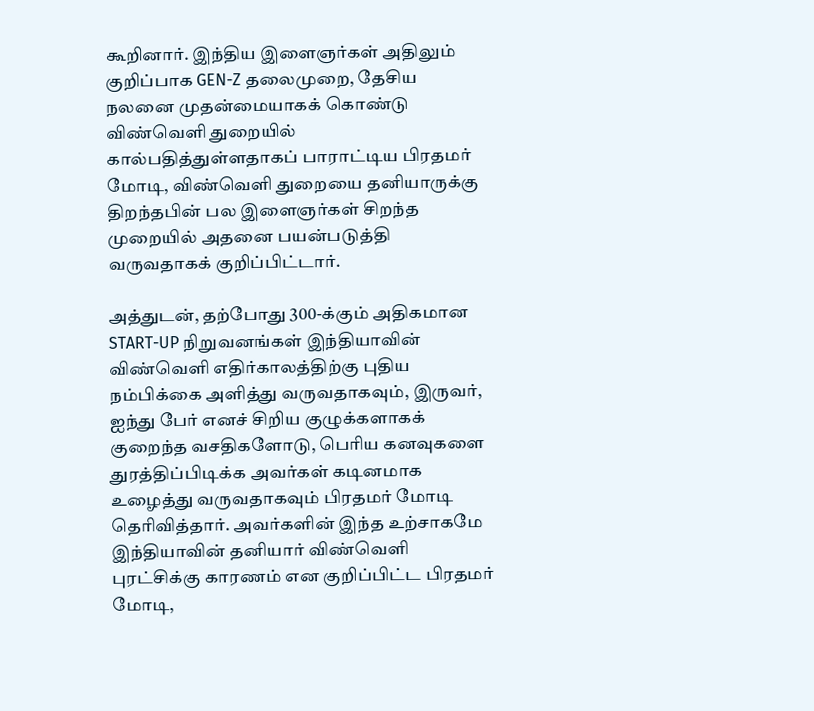கூறினார். இந்திய இளைஞர்கள் அதிலும் குறிப்பாக GEN-Z தலைமுறை, தேசிய நலனை முதன்மையாகக் கொண்டு விண்வெளி துறையில் கால்பதித்துள்ளதாகப் பாராட்டிய பிரதமர் மோடி, விண்வெளி துறையை தனியாருக்கு திறந்தபின் பல இளைஞர்கள் சிறந்த முறையில் அதனை பயன்படுத்தி வருவதாகக் குறிப்பிட்டார்.

அத்துடன், தற்போது 300-க்கும் அதிகமான START-UP நிறுவனங்கள் இந்தியாவின் விண்வெளி எதிர்காலத்திற்கு புதிய நம்பிக்கை அளித்து வருவதாகவும், இருவர், ஐந்து பேர் எனச் சிறிய குழுக்களாகக் குறைந்த வசதிகளோடு, பெரிய கனவுகளை துரத்திப்பிடிக்க அவர்கள் கடினமாக உழைத்து வருவதாகவும் பிரதமர் மோடி தெரிவித்தார். அவர்களின் இந்த உற்சாகமே இந்தியாவின் தனியார் விண்வெளி புரட்சிக்கு காரணம் என குறிப்பிட்ட பிரதமர் மோடி,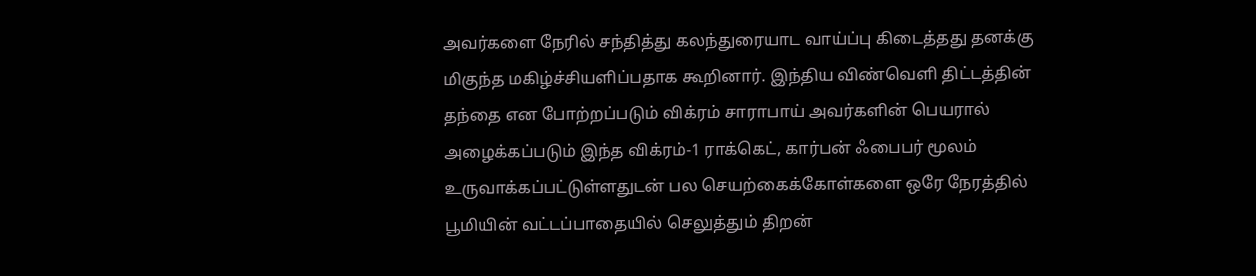அவர்களை நேரில் சந்தித்து கலந்துரையாட வாய்ப்பு கிடைத்தது தனக்கு மிகுந்த மகிழ்ச்சியளிப்பதாக கூறினார். இந்திய விண்வெளி திட்டத்தின் தந்தை என போற்றப்படும் விக்ரம் சாராபாய் அவர்களின் பெயரால் அழைக்கப்படும் இந்த விக்ரம்-1 ராக்கெட், கார்பன் ஃபைபர் மூலம் உருவாக்கப்பட்டுள்ளதுடன் பல செயற்கைக்கோள்களை ஒரே நேரத்தில் பூமியின் வட்டப்பாதையில் செலுத்தும் திறன்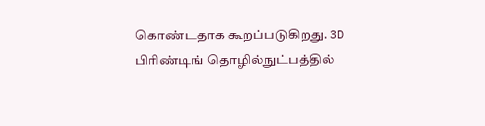கொண்டதாக கூறப்படுகிறது. 3D பிரிண்டிங் தொழில்நுட்பத்தில்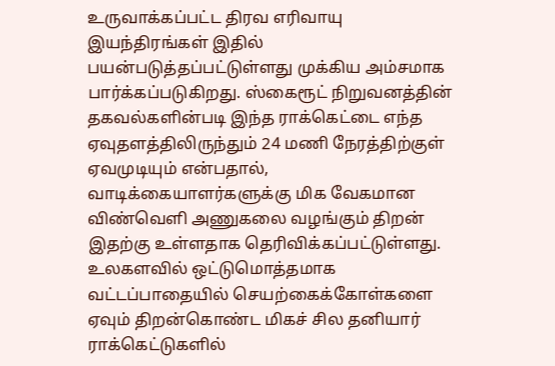உருவாக்கப்பட்ட திரவ எரிவாயு இயந்திரங்கள் இதில் பயன்படுத்தப்பட்டுள்ளது முக்கிய அம்சமாக பார்க்கப்படுகிறது. ஸ்கைரூட் நிறுவனத்தின் தகவல்களின்படி இந்த ராக்கெட்டை எந்த ஏவுதளத்திலிருந்தும் 24 மணி நேரத்திற்குள் ஏவமுடியும் என்பதால், வாடிக்கையாளர்களுக்கு மிக வேகமான விண்வெளி அணுகலை வழங்கும் திறன் இதற்கு உள்ளதாக தெரிவிக்கப்பட்டுள்ளது. உலகளவில் ஒட்டுமொத்தமாக வட்டப்பாதையில் செயற்கைக்கோள்களை ஏவும் திறன்கொண்ட மிகச் சில தனியார் ராக்கெட்டுகளில்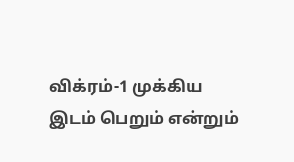விக்ரம்-1 முக்கிய இடம் பெறும் என்றும்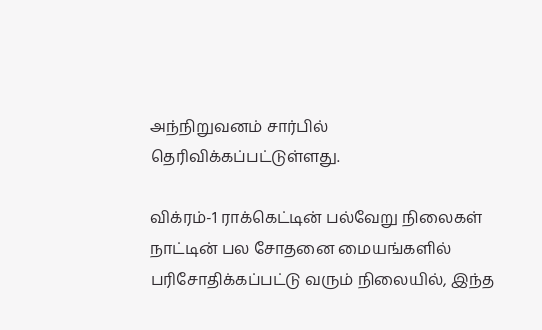அந்நிறுவனம் சார்பில் தெரிவிக்கப்பட்டுள்ளது.

விக்ரம்-1 ராக்கெட்டின் பல்வேறு நிலைகள் நாட்டின் பல சோதனை மையங்களில் பரிசோதிக்கப்பட்டு வரும் நிலையில், இந்த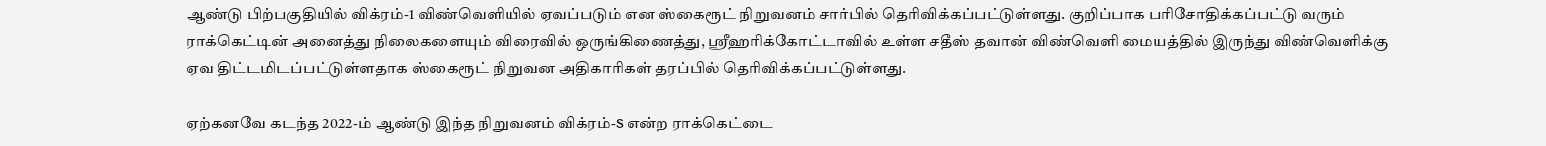ஆண்டு பிற்பகுதியில் விக்ரம்-1 விண்வெளியில் ஏவப்படும் என ஸ்கைரூட் நிறுவனம் சார்பில் தெரிவிக்கப்பட்டுள்ளது. குறிப்பாக பரிசோதிக்கப்பட்டு வரும் ராக்கெட்டின் அனைத்து நிலைகளையும் விரைவில் ஒருங்கிணைத்து, ஸ்ரீஹரிக்கோட்டாவில் உள்ள சதீஸ் தவான் விண்வெளி மையத்தில் இருந்து விண்வெளிக்கு ஏவ திட்டமிடப்பட்டுள்ளதாக ஸ்கைரூட் நிறுவன அதிகாரிகள் தரப்பில் தெரிவிக்கப்பட்டுள்ளது.

ஏற்கனவே கடந்த 2022-ம் ஆண்டு இந்த நிறுவனம் விக்ரம்-S என்ற ராக்கெட்டை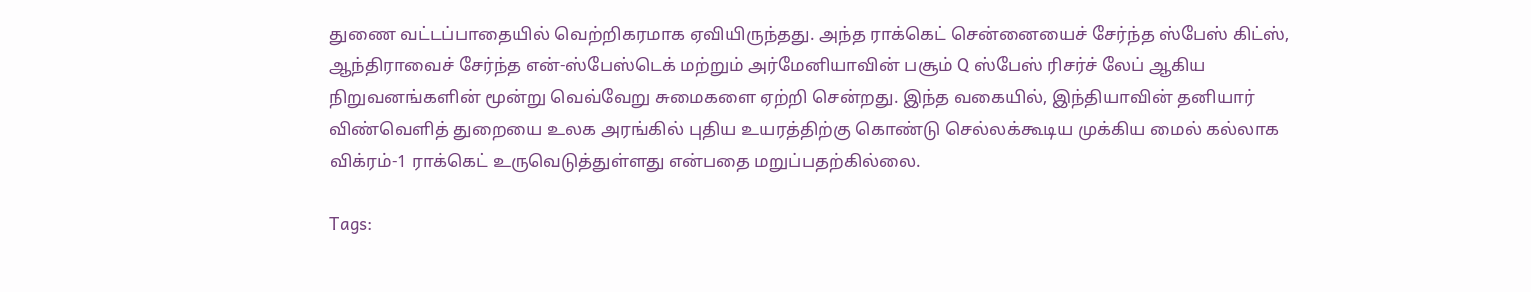துணை வட்டப்பாதையில் வெற்றிகரமாக ஏவியிருந்தது. அந்த ராக்கெட் சென்னையைச் சேர்ந்த ஸ்பேஸ் கிட்ஸ், ஆந்திராவைச் சேர்ந்த என்-ஸ்பேஸ்டெக் மற்றும் அர்மேனியாவின் பசூம் Q ஸ்பேஸ் ரிசர்ச் லேப் ஆகிய நிறுவனங்களின் மூன்று வெவ்வேறு சுமைகளை ஏற்றி சென்றது. இந்த வகையில், இந்தியாவின் தனியார் விண்வெளித் துறையை உலக அரங்கில் புதிய உயரத்திற்கு கொண்டு செல்லக்கூடிய முக்கிய மைல் கல்லாக விக்ரம்-1 ராக்கெட் உருவெடுத்துள்ளது என்பதை மறுப்பதற்கில்லை.

Tags: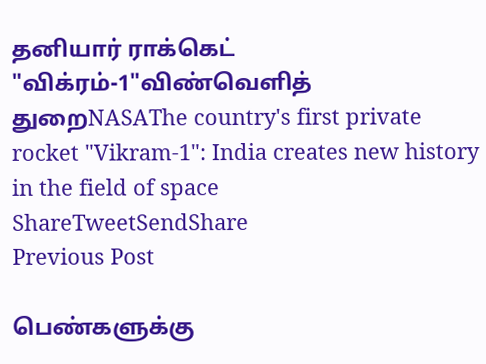தனியார் ராக்கெட் "விக்ரம்-1"விண்வெளித் துறைNASAThe country's first private rocket "Vikram-1": India creates new history in the field of space
ShareTweetSendShare
Previous Post

பெண்களுக்கு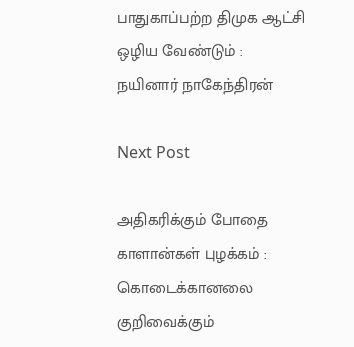பாதுகாப்பற்ற திமுக ஆட்சி ஒழிய வேண்டும் : நயினார் நாகேந்திரன்

Next Post

அதிகரிக்கும் போதை காளான்கள் புழக்கம் : கொடைக்கானலை குறிவைக்கும்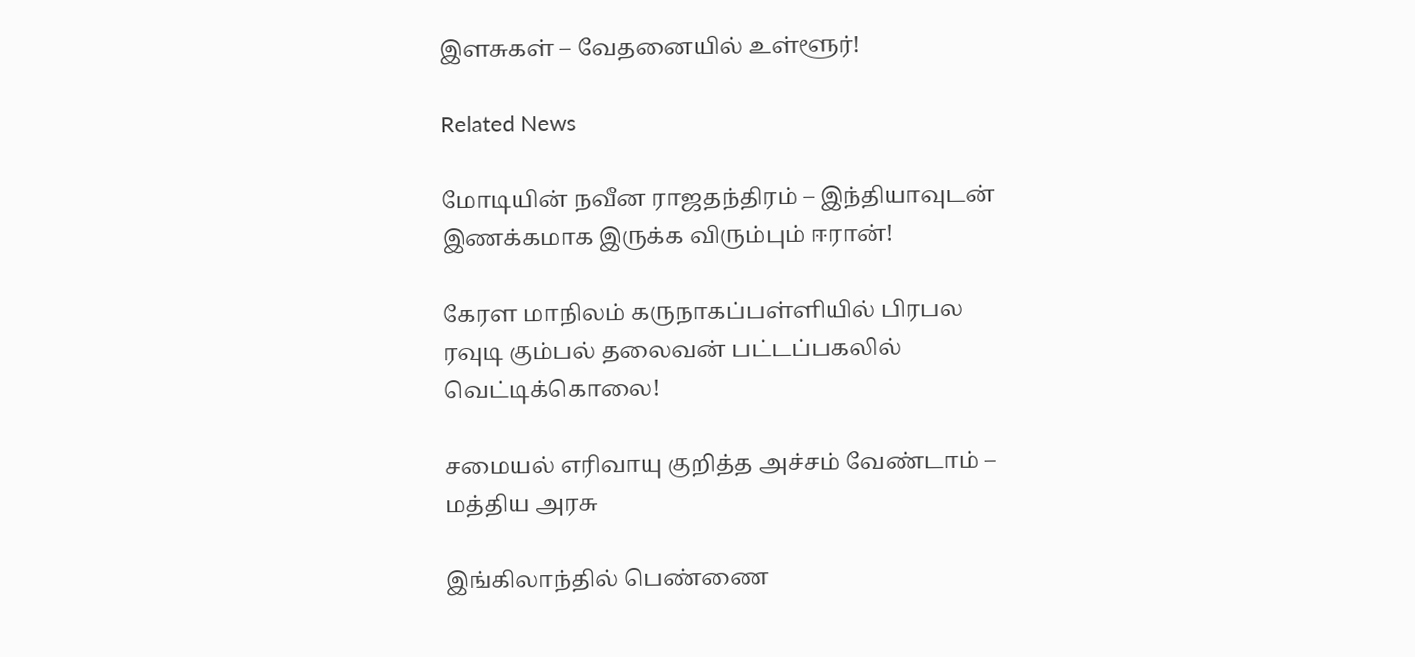இளசுகள் – வேதனையில் உள்ளூர்!

Related News

மோடியின் நவீன ராஜதந்திரம் – இந்தியாவுடன் இணக்கமாக இருக்க விரும்பும் ஈரான்!

கேரள மாநிலம் கருநாகப்பள்ளியில் பிரபல ரவுடி கும்பல் தலைவன் பட்டப்பகலில் வெட்டிக்கொலை!

சமையல் எரிவாயு குறித்த அச்சம் வேண்டாம் – மத்திய அரசு

இங்கிலாந்தில் பெண்ணை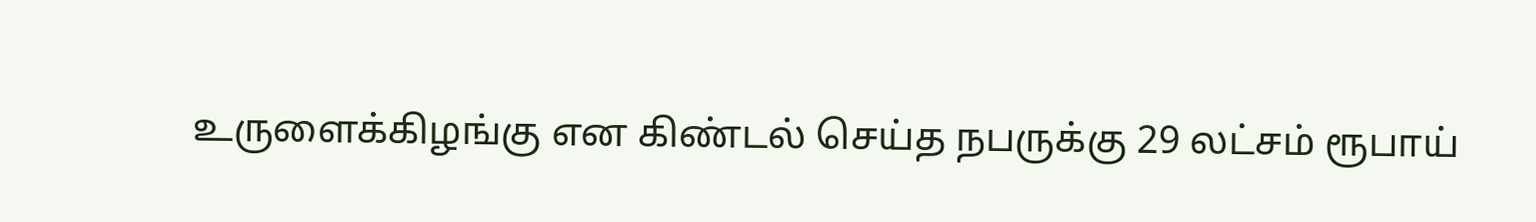உருளைக்கிழங்கு என கிண்டல் செய்த நபருக்கு 29 லட்சம் ரூபாய்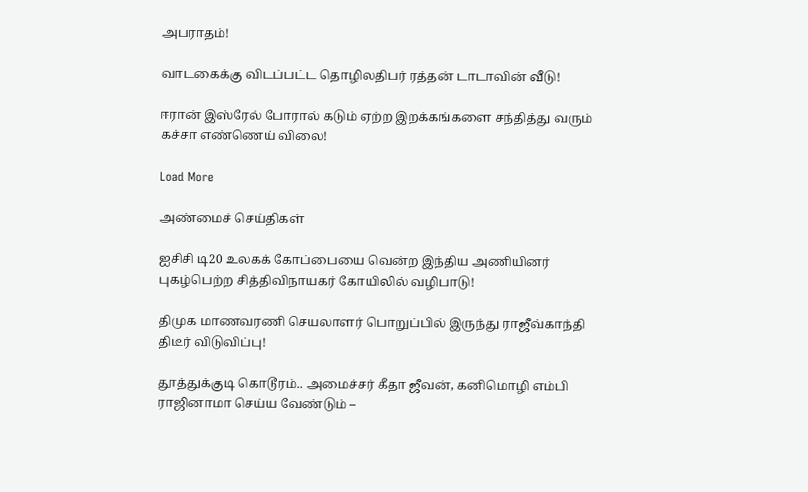அபராதம்!

வாடகைக்கு விடப்பட்ட தொழிலதிபர் ரத்தன் டாடாவின் வீடு!

ஈரான் இஸ்ரேல் போரால் கடும் ஏற்ற இறக்கங்களை சந்தித்து வரும் கச்சா எண்ணெய் விலை!

Load More

அண்மைச் செய்திகள்

ஐசிசி டி20 உலகக் கோப்பையை வென்ற இந்திய அணியினர் புகழ்பெற்ற சித்திவிநாயகர் கோயிலில் வழிபாடு!

திமுக மாணவரணி செயலாளர் பொறுப்பில் இருந்து ராஜீவ்காந்தி திடீர் விடுவிப்பு!

தூத்துக்குடி கொடூரம்.. அமைச்சர் கீதா ஜீவன், கனிமொழி எம்பி ராஜினாமா செய்ய வேண்டும் –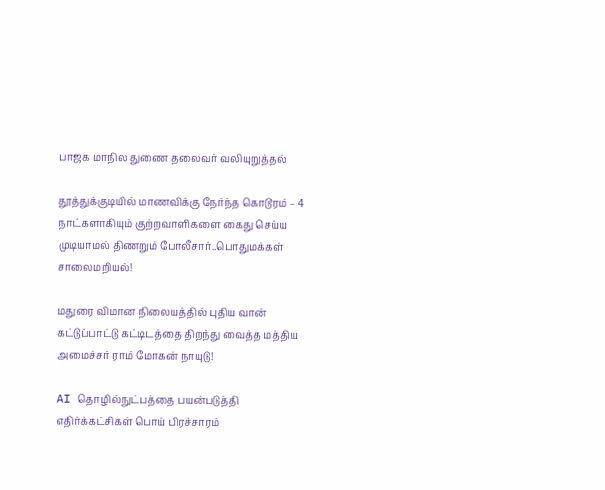பாஜக மாநில துணை தலைவர் வலியுறுத்தல்

தூத்துக்குடியில் மாணவிக்கு நேர்ந்த கொடூரம் – 4 நாட்களாகியும் குற்றவாளிகளை கைது செய்ய முடியாமல் திணறும் போலீசார்..பொதுமக்கள் சாலைமறியல்!

மதுரை விமான நிலையத்தில் புதிய வான் கட்டுப்பாட்டு கட்டிடத்தை திறந்து வைத்த மத்திய அமைச்சர் ராம் மோகன் நாயுடு!

AI தொழில்நுட்பத்தை பயன்படுத்தி எதிர்க்கட்சிகள் பொய் பிரச்சாரம்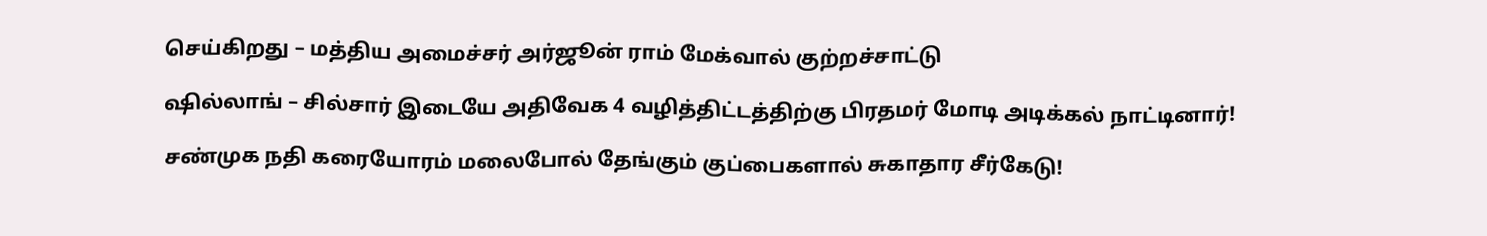செய்கிறது – மத்திய அமைச்சர் அர்ஜூன் ராம் மேக்வால் குற்றச்சாட்டு

ஷில்லாங் – சில்சார் இடையே அதிவேக 4 வழித்திட்டத்திற்கு பிரதமர் மோடி அடிக்கல் நாட்டினார்!

சண்முக நதி கரையோரம் மலைபோல் தேங்கும் குப்பைகளால் சுகாதார சீர்கேடு!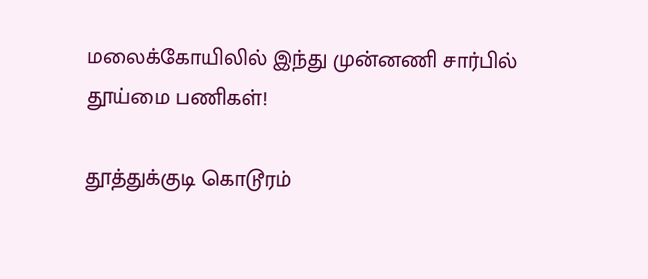மலைக்கோயிலில் இந்து முன்னணி சார்பில் தூய்மை பணிகள்!

தூத்துக்குடி கொடூரம்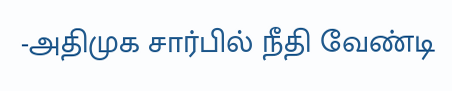-அதிமுக சார்பில் நீதி வேண்டி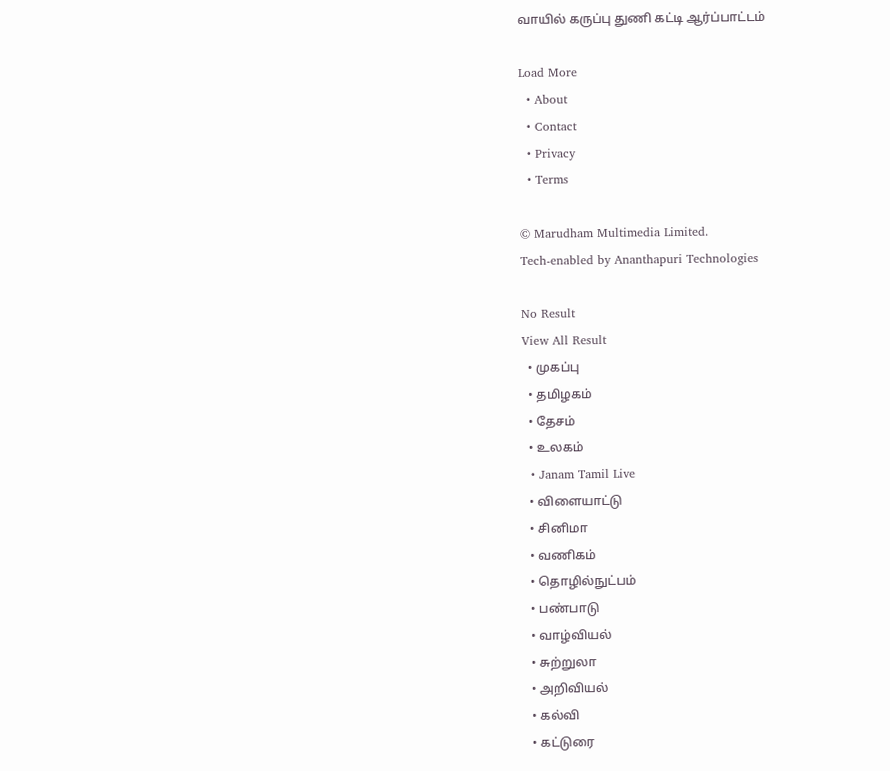வாயில் கருப்பு துணி கட்டி ஆர்ப்பாட்டம்

Load More
  • About
  • Contact
  • Privacy
  • Terms

© Marudham Multimedia Limited.
Tech-enabled by Ananthapuri Technologies

No Result
View All Result
  • முகப்பு
  • தமிழகம்
  • தேசம்
  • உலகம்
  • Janam Tamil Live
  • விளையாட்டு
  • சினிமா
  • வணிகம்
  • தொழில்நுட்பம்
  • பண்பாடு
  • வாழ்வியல்
  • சுற்றுலா
  • அறிவியல்
  • கல்வி
  • கட்டுரை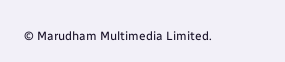© Marudham Multimedia Limited.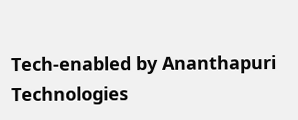Tech-enabled by Ananthapuri Technologies